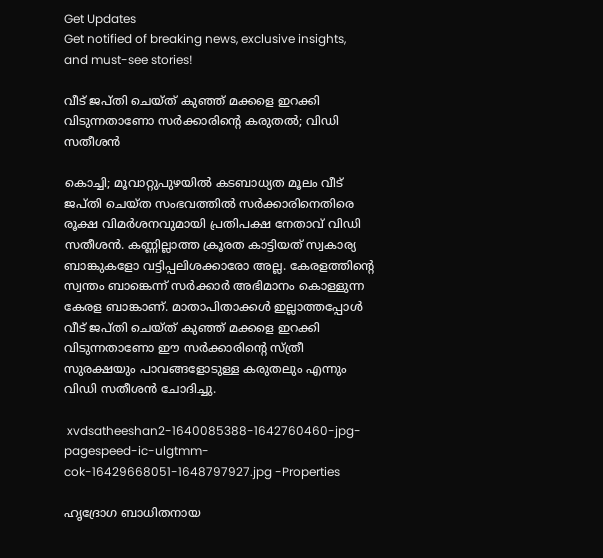Get Updates
Get notified of breaking news, exclusive insights, and must-see stories!

വീട് ജപ്തി ചെയ്ത് കുഞ്ഞ് മക്കളെ ഇറക്കി വിടുന്നതാണോ സർക്കാരിന്റെ കരുതൽ; വിഡി സതീശൻ

കൊച്ചി; മൂവാറ്റുപുഴയിൽ കടബാധ്യത മൂലം വീട് ജപ്തി ചെയ്ത സംഭവത്തിൽ സർക്കാരിനെതിരെ രൂക്ഷ വിമർശനവുമായി പ്രതിപക്ഷ നേതാവ് വിഡി സതീശൻ. കണ്ണില്ലാത്ത ക്രൂരത കാട്ടിയത് സ്വകാര്യ ബാങ്കുകളോ വട്ടിപ്പലിശക്കാരോ അല്ല. കേരളത്തിന്റെ സ്വന്തം ബാങ്കെന്ന് സർക്കാർ അഭിമാനം കൊള്ളുന്ന കേരള ബാങ്കാണ്. മാതാപിതാക്കൾ ഇല്ലാത്തപ്പോൾ വീട് ജപ്തി ചെയ്ത് കുഞ്ഞ് മക്കളെ ഇറക്കി വിടുന്നതാണോ ഈ സർക്കാരിന്റെ സ്ത്രീ സുരക്ഷയും പാവങ്ങളോടുള്ള കരുതലും എന്നും വിഡി സതീശൻ ചോദിച്ചു.

 xvdsatheeshan2-1640085388-1642760460-jpg-pagespeed-ic-ulgtmm-cok-16429668051-1648797927.jpg -Properties

ഹൃദ്രോഗ ബാധിതനായ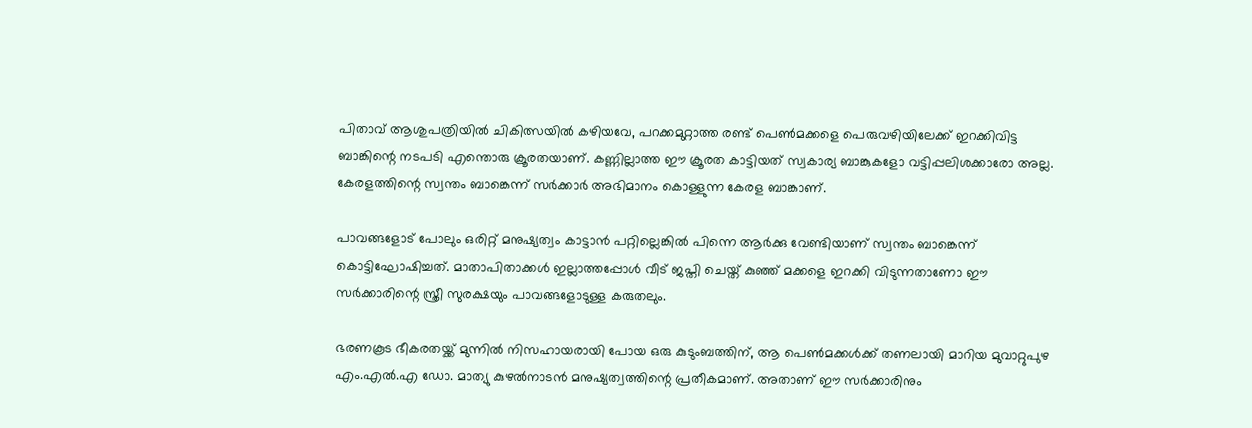പിതാവ് ആശുപത്രിയിൽ ചികിത്സയിൽ കഴിയവേ, പറക്കമുറ്റാത്ത രണ്ട് പെൺമക്കളെ പെരുവഴിയിലേക്ക് ഇറക്കിവിട്ട ബാങ്കിന്റെ നടപടി എന്തൊരു ക്രൂരതയാണ്. കണ്ണില്ലാത്ത ഈ ക്രൂരത കാട്ടിയത് സ്വകാര്യ ബാങ്കുകളോ വട്ടിപ്പലിശക്കാരോ അല്ല. കേരളത്തിന്റെ സ്വന്തം ബാങ്കെന്ന് സർക്കാർ അഭിമാനം കൊള്ളുന്ന കേരള ബാങ്കാണ്.

പാവങ്ങളോട് പോലും ഒരിറ്റ് മനുഷ്യത്വം കാട്ടാൻ പറ്റില്ലെങ്കിൽ പിന്നെ ആർക്കു വേണ്ടിയാണ് സ്വന്തം ബാങ്കെന്ന് കൊട്ടിഘോഷിച്ചത്. മാതാപിതാക്കൾ ഇല്ലാത്തപ്പോൾ വീട് ജപ്തി ചെയ്ത് കുഞ്ഞ് മക്കളെ ഇറക്കി വിടുന്നതാണോ ഈ സർക്കാരിന്റെ സ്ത്രീ സുരക്ഷയും പാവങ്ങളോടുള്ള കരുതലും.

ഭരണകൂട ഭീകരതയ്ക്ക് മുന്നിൽ നിസഹായരായി പോയ ഒരു കുടുംബത്തിന്, ആ പെൺമക്കൾക്ക് തണലായി മാറിയ മുവാറ്റുപുഴ എം.എൽ.എ ഡോ. മാത്യു കുഴൽനാടൻ മനുഷ്യത്വത്തിന്റെ പ്രതീകമാണ്. അതാണ് ഈ സർക്കാരിനും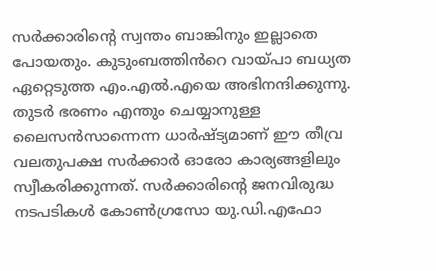സർക്കാരിന്റെ സ്വന്തം ബാങ്കിനും ഇല്ലാതെ പോയതും. കുടുംബത്തിൻറെ വായ്പാ ബധ്യത ഏറ്റെടുത്ത എം.എൽ.എയെ അഭിനന്ദിക്കുന്നു.
തുടർ ഭരണം എന്തും ചെയ്യാനുള്ള ലൈസൻസാന്നെന്ന ധാർഷ്ട്യമാണ് ഈ തീവ്ര വലതുപക്ഷ സർക്കാർ ഓരോ കാര്യങ്ങളിലും സ്വീകരിക്കുന്നത്. സർക്കാരിന്റെ ജനവിരുദ്ധ നടപടികൾ കോൺഗ്രസോ യു.ഡി.എഫോ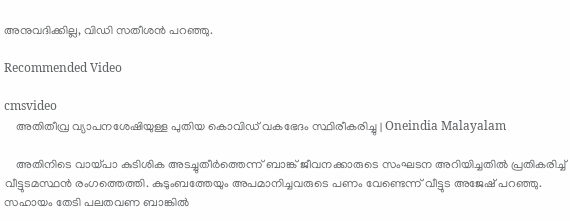അനുവദിക്കില്ല, വിഡി സതീശൻ പറഞ്ഞു.

Recommended Video

cmsvideo
    അതിതീവ്ര വ്യാപനശേഷിയുള്ള പുതിയ കൊവിഡ് വകഭേദം സ്ഥിരീകരിച്ചു | Oneindia Malayalam

    അതിനിടെ വായ്പാ കുടിശിക അടച്ചുതീര്‍ത്തെന്ന് ബാങ്ക് ജീവനക്കാരുടെ സംഘടന അറിയിച്ചതിൽ പ്രതികരിച്ച് വീട്ടുടമസ്ഥൻ രംഗത്തെത്തി. കുടുംബത്തേയും അപമാനിച്ചവരുടെ പണം വേണ്ടെന്ന് വീട്ടുട അജേഷ് പറഞ്ഞു. സഹായം തേടി പലതവണ ബാങ്കില്‍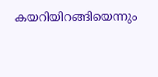കയറിയിറങ്ങിയെന്നും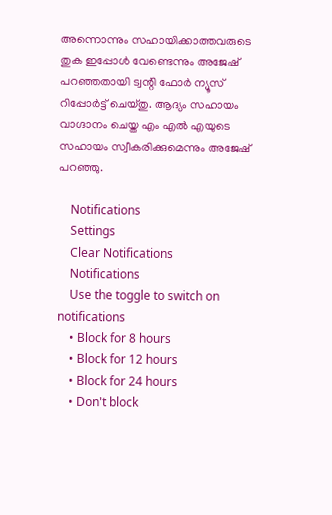അന്നൊന്നും സഹായിക്കാത്തവരുടെ തുക ഇപ്പോള്‍ വേണ്ടെന്നും അജേഷ് പറഞ്ഞതായി ട്വന്റി ഫോർ ന്യൂസ് റിപ്പോർട്ട് ചെയ്തു. ആദ്യം സഹായം വാഗ്ദാനം ചെയ്ത എം എൽ എയുടെ സഹായം സ്വീകരിക്കുമെന്നും അജേഷ് പറഞ്ഞു.

    Notifications
    Settings
    Clear Notifications
    Notifications
    Use the toggle to switch on notifications
    • Block for 8 hours
    • Block for 12 hours
    • Block for 24 hours
    • Don't block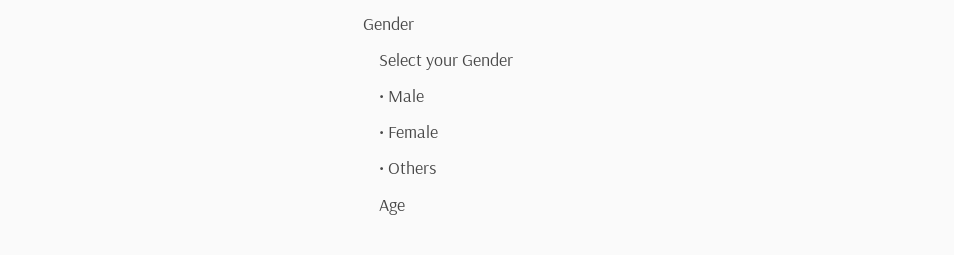Gender
    Select your Gender
    • Male
    • Female
    • Others
    Age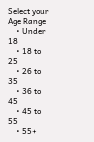Select your Age Range
    • Under 18
    • 18 to 25
    • 26 to 35
    • 36 to 45
    • 45 to 55
    • 55+